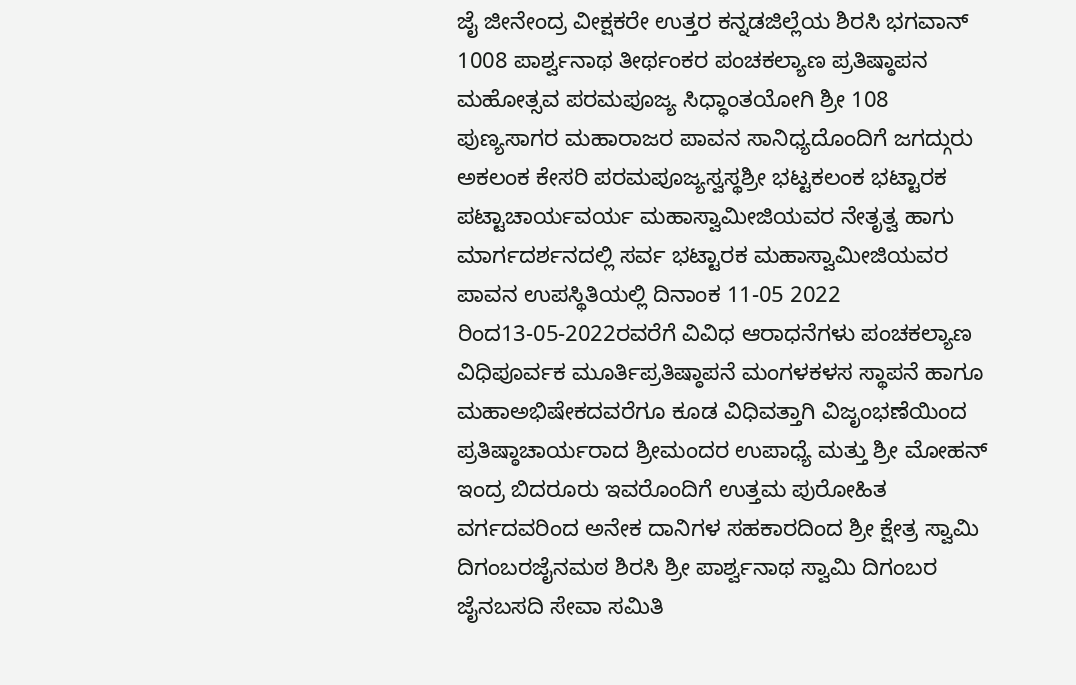ಜೈ ಜೀನೇಂದ್ರ ವೀಕ್ಷಕರೇ ಉತ್ತರ ಕನ್ನಡಜಿಲ್ಲೆಯ ಶಿರಸಿ ಭಗವಾನ್ 1008 ಪಾರ್ಶ್ವನಾಥ ತೀರ್ಥಂಕರ ಪಂಚಕಲ್ಯಾಣ ಪ್ರತಿಷ್ಠಾಪನ ಮಹೋತ್ಸವ ಪರಮಪೂಜ್ಯ ಸಿಧ್ಧಾಂತಯೋಗಿ ಶ್ರೀ 108 ಪುಣ್ಯಸಾಗರ ಮಹಾರಾಜರ ಪಾವನ ಸಾನಿಧ್ಯದೊಂದಿಗೆ ಜಗದ್ಗುರು ಅಕಲಂಕ ಕೇಸರಿ ಪರಮಪೂಜ್ಯಸ್ವಸ್ಥಶ್ರೀ ಭಟ್ಟಕಲಂಕ ಭಟ್ಟಾರಕ ಪಟ್ಟಾಚಾರ್ಯವರ್ಯ ಮಹಾಸ್ವಾಮೀಜಿಯವರ ನೇತೃತ್ವ ಹಾಗು ಮಾರ್ಗದರ್ಶನದಲ್ಲಿ ಸರ್ವ ಭಟ್ಟಾರಕ ಮಹಾಸ್ವಾಮೀಜಿಯವರ ಪಾವನ ಉಪಸ್ಥಿತಿಯಲ್ಲಿ ದಿನಾಂಕ 11-05 2022 ರಿಂದ13-05-2022ರವರೆಗೆ ವಿವಿಧ ಆರಾಧನೆಗಳು ಪಂಚಕಲ್ಯಾಣ ವಿಧಿಪೂರ್ವಕ ಮೂರ್ತಿಪ್ರತಿಷ್ಠಾಪನೆ ಮಂಗಳಕಳಸ ಸ್ಥಾಪನೆ ಹಾಗೂ ಮಹಾಅಭಿಷೇಕದವರೆಗೂ ಕೂಡ ವಿಧಿವತ್ತಾಗಿ ವಿಜೃಂಭಣೆಯಿಂದ ಪ್ರತಿಷ್ಠಾಚಾರ್ಯರಾದ ಶ್ರೀಮಂದರ ಉಪಾಧ್ಯೆ ಮತ್ತು ಶ್ರೀ ಮೋಹನ್ ಇಂದ್ರ ಬಿದರೂರು ಇವರೊಂದಿಗೆ ಉತ್ತಮ ಪುರೋಹಿತ ವರ್ಗದವರಿಂದ ಅನೇಕ ದಾನಿಗಳ ಸಹಕಾರದಿಂದ ಶ್ರೀ ಕ್ಷೇತ್ರ ಸ್ವಾಮಿ ದಿಗಂಬರಜೈನಮಠ ಶಿರಸಿ ಶ್ರೀ ಪಾರ್ಶ್ವನಾಥ ಸ್ವಾಮಿ ದಿಗಂಬರ ಜೈನಬಸದಿ ಸೇವಾ ಸಮಿತಿ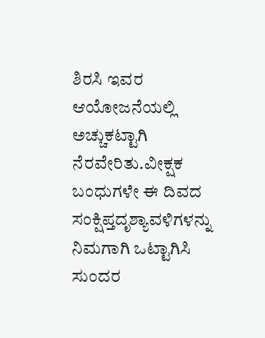ಶಿರಸಿ ಇವರ ಆಯೋಜನೆಯಲ್ಲಿ ಅಚ್ಚುಕಟ್ಟಾಗಿ ನೆರವೇರಿತು.ವೀಕ್ಷಕ ಬಂಧುಗಳೇ ಈ ದಿವದ ಸಂಕ್ಷಿಪ್ತದೃಶ್ಯಾವಳಿಗಳನ್ನು ನಿಮಗಾಗಿ ಒಟ್ಟಾಗಿಸಿ ಸುಂದರ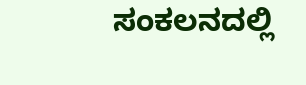ಸಂಕಲನದಲ್ಲಿ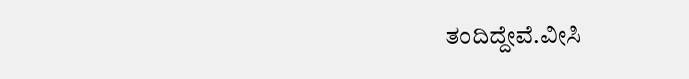ತಂದಿದ್ದೇವೆ.ವೀಸಿ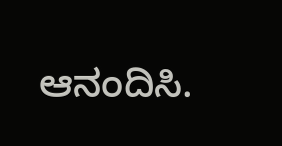ಆನಂದಿಸಿ.